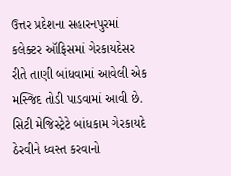ઉત્તર પ્રદેશના સહારનપુરમાં કલેક્ટર ઑફિસમાં ગેરકાયદેસર રીતે તાણી બાંધવામાં આવેલી એક મસ્જિદ તોડી પાડવામાં આવી છે. સિટી મેજિસ્ટ્રેટે બાંધકામ ગેરકાયદે ઠેરવીને ધ્વસ્ત કરવાનો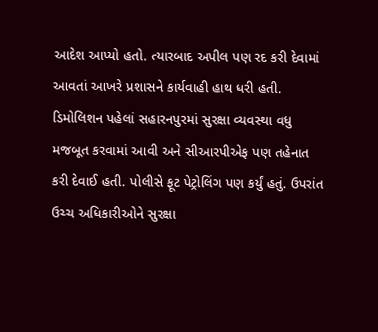આદેશ આપ્યો હતો. ત્યારબાદ અપીલ પણ રદ કરી દેવામાં આવતાં આખરે પ્રશાસને કાર્યવાહી હાથ ધરી હતી.
ડિમોલિશન પહેલાં સહારનપુરમાં સુરક્ષા વ્યવસ્થા વધુ મજબૂત કરવામાં આવી અને સીઆરપીએફ પણ તહેનાત કરી દેવાઈ હતી. પોલીસે ફૂટ પેટ્રોલિંગ પણ કર્યું હતું. ઉપરાંત ઉચ્ચ અધિકારીઓને સુરક્ષા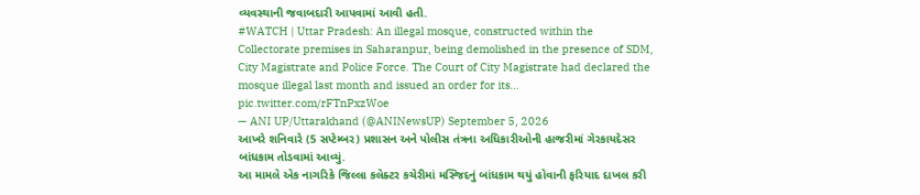વ્યવસ્થાની જવાબદારી આપવામાં આવી હતી.
#WATCH | Uttar Pradesh: An illegal mosque, constructed within the Collectorate premises in Saharanpur, being demolished in the presence of SDM, City Magistrate and Police Force. The Court of City Magistrate had declared the mosque illegal last month and issued an order for its… pic.twitter.com/rFTnPxzWoe
— ANI UP/Uttarakhand (@ANINewsUP) September 5, 2026
આખરે શનિવારે (5 સપ્ટેમ્બર) પ્રશાસન અને પોલીસ તંત્રના અધિકારીઓની હાજરીમાં ગેરકાયદેસર બાંધકામ તોડવામાં આવ્યું.
આ મામલે એક નાગરિકે જિલ્લા કલેક્ટર કચેરીમાં મસ્જિદનું બાંધકામ થયું હોવાની ફરિયાદ દાખલ કરી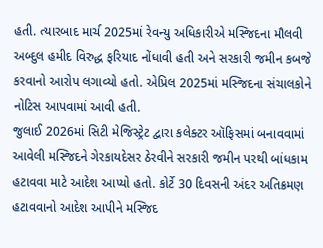હતી. ત્યારબાદ માર્ચ 2025માં રેવન્યુ અધિકારીએ મસ્જિદના મૌલવી અબ્દુલ હમીદ વિરુદ્ધ ફરિયાદ નોંધાવી હતી અને સરકારી જમીન કબજે કરવાનો આરોપ લગાવ્યો હતો. એપ્રિલ 2025માં મસ્જિદના સંચાલકોને નોટિસ આપવામાં આવી હતી.
જુલાઈ 2026માં સિટી મેજિસ્ટ્રેટ દ્વારા કલેક્ટર ઑફિસમાં બનાવવામાં આવેલી મસ્જિદને ગેરકાયદેસર ઠેરવીને સરકારી જમીન પરથી બાંધકામ હટાવવા માટે આદેશ આપ્યો હતો. કોર્ટે 30 દિવસની અંદર અતિક્રમણ હટાવવાનો આદેશ આપીને મસ્જિદ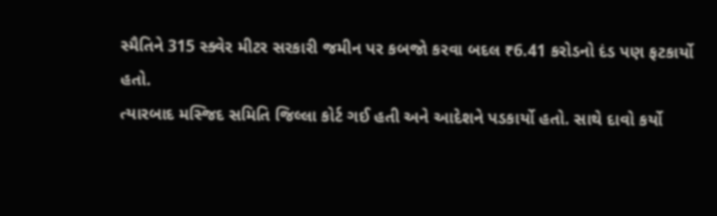સ્મૈતિને 315 સ્ક્વેર મીટર સરકારી જમીન પર કબજો કરવા બદલ ₹6.41 કરોડનો દંડ પણ ફટકાર્યો હતો.
ત્યારબાદ મસ્જિદ સમિતિ જિલ્લા કોર્ટ ગઈ હતી અને આદેશને પડકાર્યો હતો. સાથે દાવો કર્યો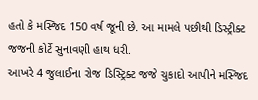હતો કે મસ્જિદ 150 વર્ષ જૂની છે. આ મામલે પછીથી ડિસ્ટ્રીક્ટ જજની કોર્ટે સુનાવણી હાથ ધરી.
આખરે 4 જુલાઈના રોજ ડિસ્ટ્રિક્ટ જજે ચુકાદો આપીને મસ્જિદ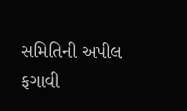સમિતિની અપીલ ફગાવી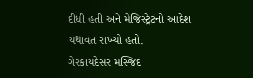દીધી હતી અને મેજિસ્ટ્રેટનો આદેશ યથાવત રાખ્યો હતો.
ગેરકાયદેસર મસ્જિદ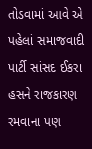તોડવામાં આવે એ પહેલાં સમાજવાદી પાર્ટી સાંસદ ઈકરા હસને રાજકારણ રમવાના પણ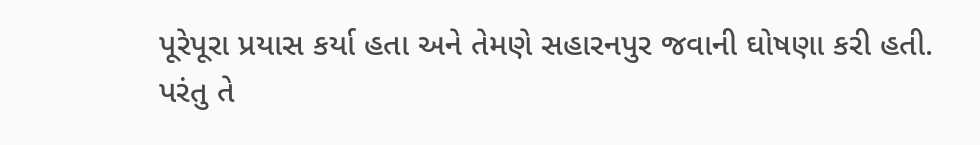પૂરેપૂરા પ્રયાસ કર્યા હતા અને તેમણે સહારનપુર જવાની ઘોષણા કરી હતી. પરંતુ તે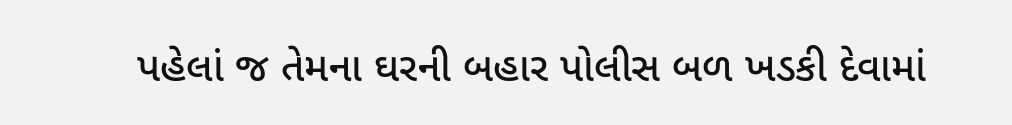પહેલાં જ તેમના ઘરની બહાર પોલીસ બળ ખડકી દેવામાં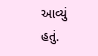આવ્યું હતું.